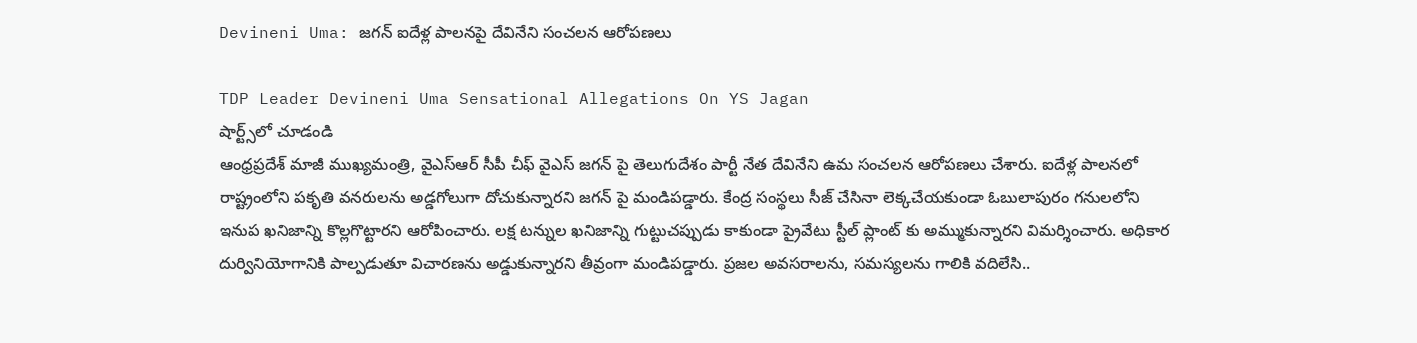Devineni Uma: జగన్ ఐదేళ్ల పాలనపై దేవినేని సంచలన ఆరోపణలు

TDP Leader Devineni Uma Sensational Allegations On YS Jagan
షార్ట్స్‌లో చూడండి
ఆంధ్రప్రదేశ్ మాజీ ముఖ్యమంత్రి, వైఎస్ఆర్ సీపీ చీఫ్ వైఎస్ జగన్ పై తెలుగుదేశం పార్టీ నేత దేవినేని ఉమ సంచలన ఆరోపణలు చేశారు. ఐదేళ్ల పాలనలో రాష్ట్రంలోని పకృతి వనరులను అడ్డగోలుగా దోచుకున్నారని జగన్ పై మండిపడ్డారు. కేంద్ర సంస్థలు సీజ్ చేసినా లెక్కచేయకుండా ఓబులాపురం గనులలోని ఇనుప ఖనిజాన్ని కొల్లగొట్టారని ఆరోపించారు. లక్ష టన్నుల ఖనిజాన్ని గుట్టుచప్పుడు కాకుండా ప్రైవేటు స్టీల్ ప్లాంట్ కు అమ్ముకున్నారని విమర్శించారు. అధికార దుర్వినియోగానికి పాల్పడుతూ విచారణను అడ్డుకున్నారని తీవ్రంగా మండిపడ్డారు. ప్రజల అవసరాలను, సమస్యలను గాలికి వదిలేసి..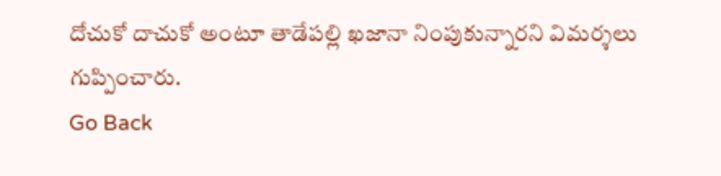దోచుకో దాచుకో అంటూ తాడేపల్లి ఖజానా నింపుకున్నారని విమర్శలు గుప్పించారు.
Go Back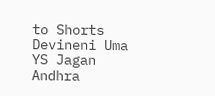to Shorts
Devineni Uma
YS Jagan
Andhra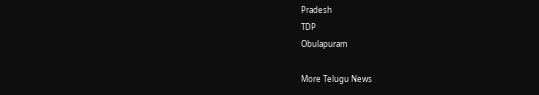Pradesh
TDP
Obulapuram

More Telugu News